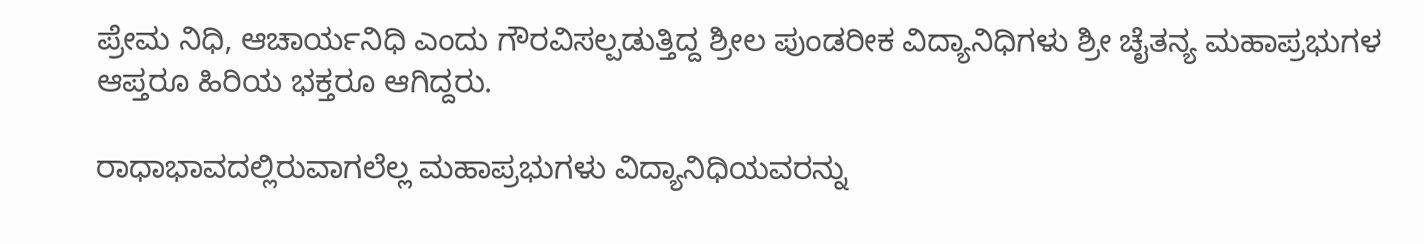ಪ್ರೇಮ ನಿಧಿ, ಆಚಾರ್ಯನಿಧಿ ಎಂದು ಗೌರವಿಸಲ್ಪಡುತ್ತಿದ್ದ ಶ್ರೀಲ ಪುಂಡರೀಕ ವಿದ್ಯಾನಿಧಿಗಳು ಶ್ರೀ ಚೈತನ್ಯ ಮಹಾಪ್ರಭುಗಳ ಆಪ್ತರೂ ಹಿರಿಯ ಭಕ್ತರೂ ಆಗಿದ್ದರು.

ರಾಧಾಭಾವದಲ್ಲಿರುವಾಗಲೆಲ್ಲ ಮಹಾಪ್ರಭುಗಳು ವಿದ್ಯಾನಿಧಿಯವರನ್ನು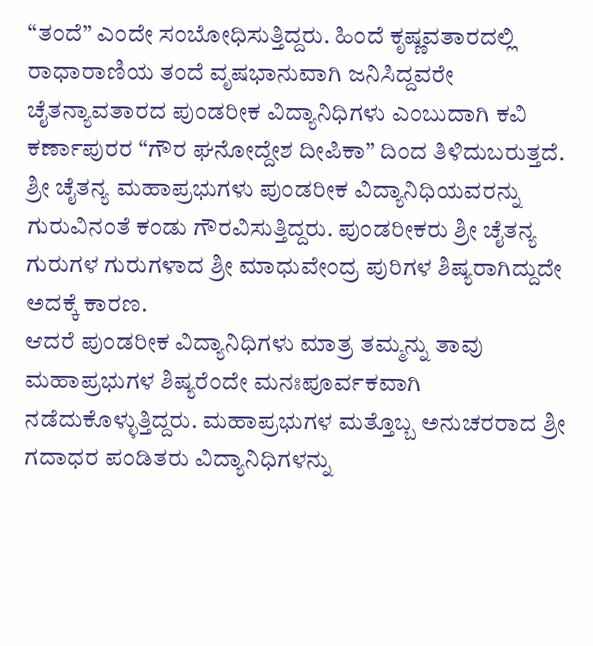“ತಂದೆ” ಎಂದೇ ಸಂಬೋಧಿಸುತ್ತಿದ್ದರು. ಹಿಂದೆ ಕೃಷ್ಣವತಾರದಲ್ಲಿ ರಾಧಾರಾಣಿಯ ತಂದೆ ವೃಷಭಾನುವಾಗಿ ಜನಿಸಿದ್ದವರೇ ಚೈತನ್ಯಾವತಾರದ ಪುಂಡರೀಕ ವಿದ್ಯಾನಿಧಿಗಳು ಎಂಬುದಾಗಿ ಕವಿ ಕರ್ಣಾಪುರರ “ಗೌರ ಘನೋದ್ದೇಶ ದೀಪಿಕಾ” ದಿಂದ ತಿಳಿದುಬರುತ್ತದೆ.
ಶ್ರೀ ಚೈತನ್ಯ ಮಹಾಪ್ರಭುಗಳು ಪುಂಡರೀಕ ವಿದ್ಯಾನಿಧಿಯವರನ್ನು ಗುರುವಿನಂತೆ ಕಂಡು ಗೌರವಿಸುತ್ತಿದ್ದರು. ಪುಂಡರೀಕರು ಶ್ರೀ ಚೈತನ್ಯ ಗುರುಗಳ ಗುರುಗಳಾದ ಶ್ರೀ ಮಾಧುವೇಂದ್ರ ಪುರಿಗಳ ಶಿಷ್ಯರಾಗಿದ್ದುದೇ ಅದಕ್ಕೆ ಕಾರಣ.
ಆದರೆ ಪುಂಡರೀಕ ವಿದ್ಯಾನಿಧಿಗಳು ಮಾತ್ರ ತಮ್ಮನ್ನು ತಾವು ಮಹಾಪ್ರಭುಗಳ ಶಿಷ್ಯರೆಂದೇ ಮನಃಪೂರ್ವಕವಾಗಿ ನಡೆದುಕೊಳ್ಳುತ್ತಿದ್ದರು. ಮಹಾಪ್ರಭುಗಳ ಮತ್ತೊಬ್ಬ ಅನುಚರರಾದ ಶ್ರೀ ಗದಾಧರ ಪಂಡಿತರು ವಿದ್ಯಾನಿಧಿಗಳನ್ನು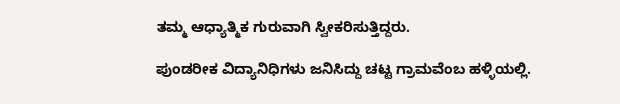ತಮ್ಮ ಆಧ್ಯಾತ್ಮಿಕ ಗುರುವಾಗಿ ಸ್ವೀಕರಿಸುತ್ತಿದ್ದರು.

ಪುಂಡರೀಕ ವಿದ್ಯಾನಿಧಿಗಳು ಜನಿಸಿದ್ದು ಚಟ್ಟ ಗ್ರಾಮವೆಂಬ ಹಳ್ಳಿಯಲ್ಲಿ.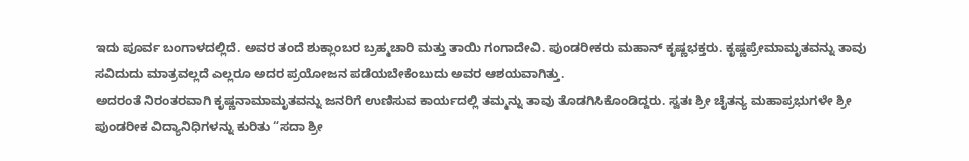ಇದು ಪೂರ್ವ ಬಂಗಾಳದಲ್ಲಿದೆ. ಅವರ ತಂದೆ ಶುಕ್ಲಾಂಬರ ಬ್ರಹ್ಮಚಾರಿ ಮತ್ತು ತಾಯಿ ಗಂಗಾದೇವಿ. ಪುಂಡರೀಕರು ಮಹಾನ್ ಕೃಷ್ಣಭಕ್ತರು. ಕೃಷ್ಣಪ್ರೇಮಾಮೃತವನ್ನು ತಾವು ಸವಿದುದು ಮಾತ್ರವಲ್ಲದೆ ಎಲ್ಲರೂ ಅದರ ಪ್ರಯೋಜನ ಪಡೆಯಬೇಕೆಂಬುದು ಅವರ ಆಶಯವಾಗಿತ್ತು.
ಅದರಂತೆ ನಿರಂತರವಾಗಿ ಕೃಷ್ಣನಾಮಾಮೃತವನ್ನು ಜನರಿಗೆ ಉಣಿಸುವ ಕಾರ್ಯದಲ್ಲಿ ತಮ್ಮನ್ನು ತಾವು ತೊಡಗಿಸಿಕೊಂಡಿದ್ದರು. ಸ್ವತಃ ಶ್ರೀ ಚೈತನ್ಯ ಮಹಾಪ್ರಭುಗಳೇ ಶ್ರೀ ಪುಂಡರೀಕ ವಿದ್ಯಾನಿಧಿಗಳನ್ನು ಕುರಿತು “ಸದಾ ಶ್ರೀ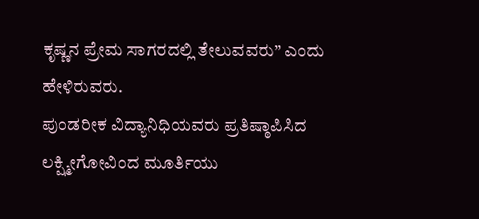ಕೃಷ್ಣನ ಪ್ರೇಮ ಸಾಗರದಲ್ಲಿ ತೇಲುವವರು” ಎಂದು ಹೇಳಿರುವರು.
ಪುಂಡರೀಕ ವಿದ್ಯಾನಿಧಿಯವರು ಪ್ರತಿಷ್ಠಾಪಿಸಿದ ಲಕ್ಷ್ಮೀಗೋವಿಂದ ಮೂರ್ತಿಯು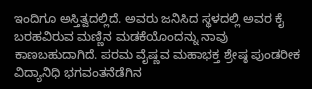ಇಂದಿಗೂ ಅಸ್ತಿತ್ವದಲ್ಲಿದೆ. ಅವರು ಜನಿಸಿದ ಸ್ಥಳದಲ್ಲಿ ಅವರ ಕೈ ಬರಹವಿರುವ ಮಣ್ಣಿನ ಮಡಕೆಯೊಂದನ್ನು ನಾವು ಕಾಣಬಹುದಾಗಿದೆ. ಪರಮ ವೈಷ್ಣವ ಮಹಾಭಕ್ತ ಶ್ರೇಷ್ಠ ಪುಂಡರೀಕ ವಿದ್ಯಾನಿಧಿ ಭಗವಂತನೆಡೆಗಿನ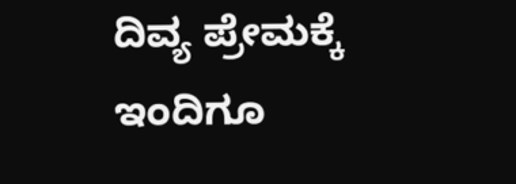ದಿವ್ಯ ಪ್ರೇಮಕ್ಕೆ ಇಂದಿಗೂ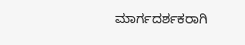ಮಾರ್ಗದರ್ಶಕರಾಗಿ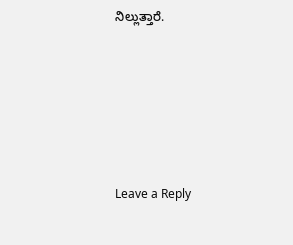ನಿಲ್ಲುತ್ತಾರೆ.






Leave a Reply